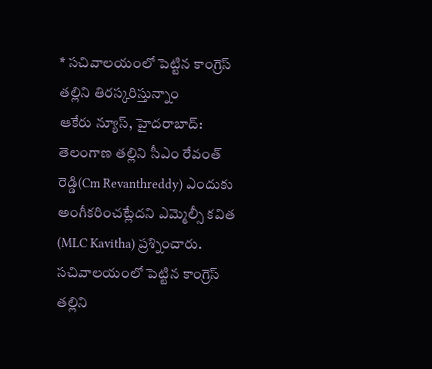* సచివాలయంలో పెట్టిన కాంగ్రెస్ తల్లిని తిరస్కరిస్తున్నాం
ఆకేరు న్యూస్, హైదరాబాద్: తెలంగాణ తల్లిని సీఎం రేవంత్ రెడ్డి(Cm Revanthreddy) ఎందుకు అంగీకరించట్లేదని ఎమ్మెల్సీ కవిత (MLC Kavitha) ప్రశ్నించారు. సచివాలయంలో పెట్టిన కాంగ్రెస్ తల్లిని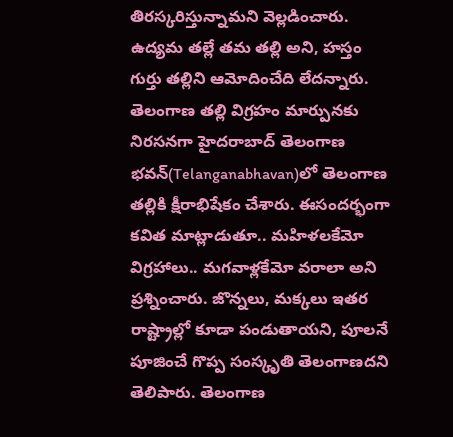తిరస్కరిస్తున్నామని వెల్లడించారు. ఉద్యమ తల్లే తమ తల్లి అని, హస్తం గుర్తు తల్లిని ఆమోదించేది లేదన్నారు. తెలంగాణ తల్లి విగ్రహం మార్పునకు నిరసనగా హైదరాబాద్ తెలంగాణ భవన్(Telanganabhavan)లో తెలంగాణ తల్లికి క్షీరాభిషేకం చేశారు. ఈసందర్భంగా కవిత మాట్లాడుతూ.. మహిళలకేమో విగ్రహాలు.. మగవాళ్లకేమో వరాలా అని ప్రశ్నించారు. జొన్నలు, మక్కలు ఇతర రాష్ట్రాల్లో కూడా పండుతాయని, పూలనే పూజించే గొప్ప సంస్కృతి తెలంగాణదని తెలిపారు. తెలంగాణ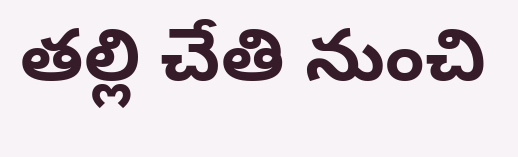తల్లి చేతి నుంచి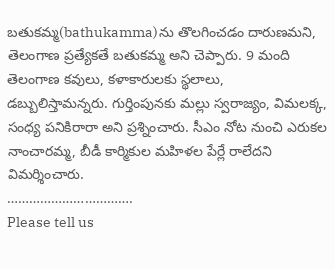బతుకమ్మ(bathukamma)ను తొలగించడం దారుణమని, తెలంగాణ ప్రత్యేకతే బతుకమ్మ అని చెప్పారు. 9 మంది తెలంగాణ కవులు, కళాకారులకు స్థలాలు, డబ్బులిస్తామన్నరు. గుర్తింపునకు మల్లు స్వరాజ్యం, విమలక్క, సంధ్య పనికిరారా అని ప్రశ్నించారు. సీఎం నోట నుంచి ఎరుకల నాంచారమ్మ, బీడీ కార్మికుల మహిళల పేర్లే రాలేదని విమర్శించారు.
…………………………….
Please tell us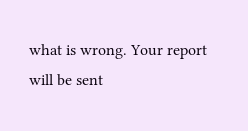what is wrong. Your report will be sent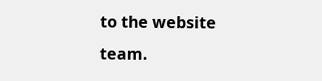to the website team.